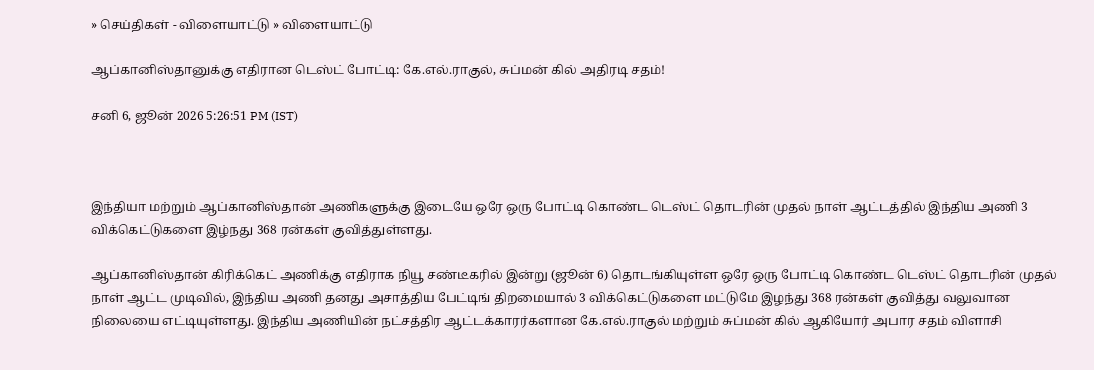» செய்திகள் - விளையாட்டு » விளையாட்டு

ஆப்கானிஸ்தானுக்கு எதிரான டெஸ்ட் போட்டி: கே.எல்.ராகுல், சுப்மன் கில் அதிரடி சதம்!

சனி 6, ஜூன் 2026 5:26:51 PM (IST)



இந்தியா மற்றும் ஆப்கானிஸ்தான் அணிகளுக்கு இடையே ஒரே ஒரு போட்டி கொண்ட டெஸ்ட் தொடரின் முதல் நாள் ஆட்டத்தில் இந்திய அணி 3 விக்கெட்டுகளை இழ்நது 368 ரன்கள் குவித்துள்ளது.

ஆப்கானிஸ்தான் கிரிக்கெட் அணிக்கு எதிராக நியூ சண்டீகரில் இன்று (ஜூன் 6) தொடங்கியுள்ள ஒரே ஒரு போட்டி கொண்ட டெஸ்ட் தொடரின் முதல் நாள் ஆட்ட முடிவில், இந்திய அணி தனது அசாத்திய பேட்டிங் திறமையால் 3 விக்கெட்டுகளை மட்டுமே இழந்து 368 ரன்கள் குவித்து வலுவான நிலையை எட்டியுள்ளது. இந்திய அணியின் நட்சத்திர ஆட்டக்காரர்களான கே.எல்.ராகுல் மற்றும் சுப்மன் கில் ஆகியோர் அபார சதம் விளாசி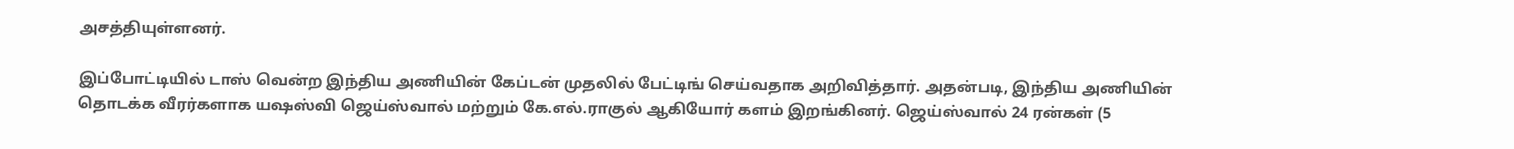அசத்தியுள்ளனர்.

இப்போட்டியில் டாஸ் வென்ற இந்திய அணியின் கேப்டன் முதலில் பேட்டிங் செய்வதாக அறிவித்தார். அதன்படி, இந்திய அணியின் தொடக்க வீரர்களாக யஷஸ்வி ஜெய்ஸ்வால் மற்றும் கே.எல்.ராகுல் ஆகியோர் களம் இறங்கினர். ஜெய்ஸ்வால் 24 ரன்கள் (5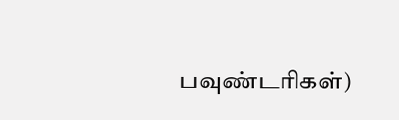பவுண்டரிகள்)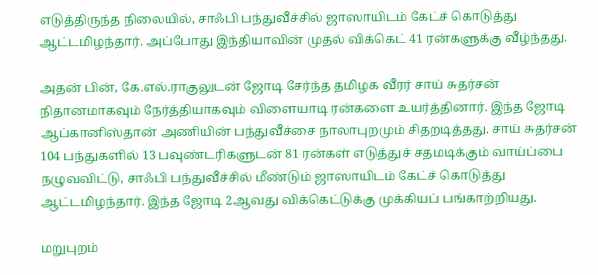எடுத்திருந்த நிலையில், சாஃபி பந்துவீச்சில் ஜாஸாயிடம் கேட்ச் கொடுத்து ஆட்டமிழந்தார். அப்போது இந்தியாவின் முதல் விக்கெட் 41 ரன்களுக்கு வீழ்ந்தது.

அதன் பின், கே.எல்.ராகுலுடன் ஜோடி சேர்ந்த தமிழக வீரர் சாய் சுதர்சன் நிதானமாகவும் நேர்த்தியாகவும் விளையாடி ரன்களை உயர்த்தினார். இந்த ஜோடி ஆப்கானிஸ்தான் அணியின் பந்துவீச்சை நாலாபுறமும் சிதறடித்தது. சாய் சுதர்சன் 104 பந்துகளில் 13 பவுண்டரிகளுடன் 81 ரன்கள் எடுத்துச் சதமடிக்கும் வாய்ப்பை நழுவவிட்டு, சாஃபி பந்துவீச்சில் மீண்டும் ஜாஸாயிடம் கேட்ச் கொடுத்து ஆட்டமிழந்தார். இந்த ஜோடி 2ஆவது விக்கெட்டுக்கு முக்கியப் பங்காற்றியது.

மறுபுறம்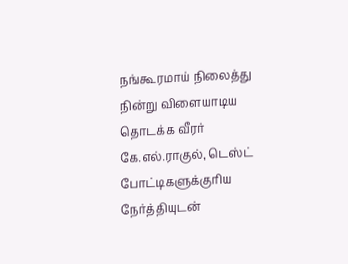நங்கூரமாய் நிலைத்து நின்று விளையாடிய தொடக்க வீரர் கே.எல்.ராகுல், டெஸ்ட் போட்டிகளுக்குரிய நேர்த்தியுடன்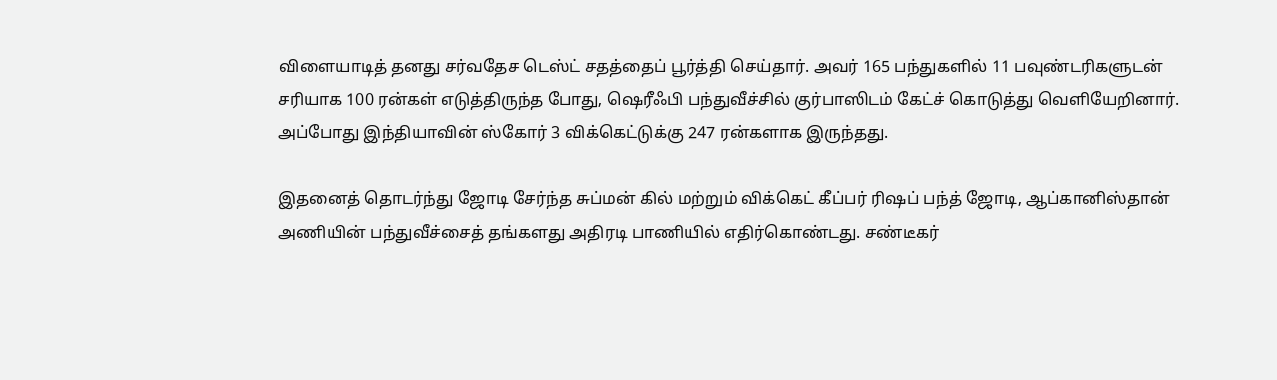விளையாடித் தனது சர்வதேச டெஸ்ட் சதத்தைப் பூர்த்தி செய்தார். அவர் 165 பந்துகளில் 11 பவுண்டரிகளுடன் சரியாக 100 ரன்கள் எடுத்திருந்த போது, ஷெரீஃபி பந்துவீச்சில் குர்பாஸிடம் கேட்ச் கொடுத்து வெளியேறினார். அப்போது இந்தியாவின் ஸ்கோர் 3 விக்கெட்டுக்கு 247 ரன்களாக இருந்தது.

இதனைத் தொடர்ந்து ஜோடி சேர்ந்த சுப்மன் கில் மற்றும் விக்கெட் கீப்பர் ரிஷப் பந்த் ஜோடி, ஆப்கானிஸ்தான் அணியின் பந்துவீச்சைத் தங்களது அதிரடி பாணியில் எதிர்கொண்டது. சண்டீகர்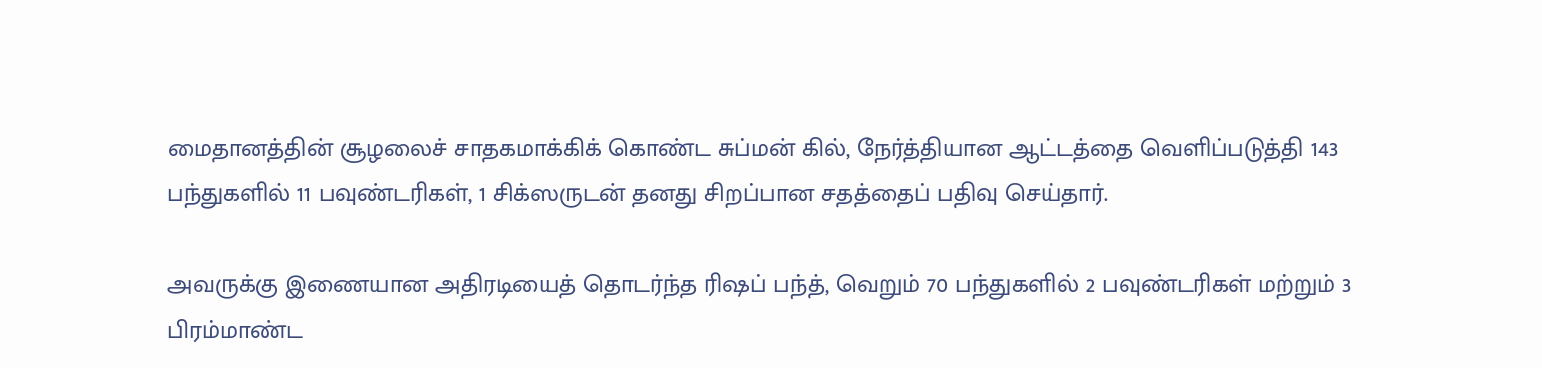மைதானத்தின் சூழலைச் சாதகமாக்கிக் கொண்ட சுப்மன் கில், நேர்த்தியான ஆட்டத்தை வெளிப்படுத்தி 143 பந்துகளில் 11 பவுண்டரிகள், 1 சிக்ஸருடன் தனது சிறப்பான சதத்தைப் பதிவு செய்தார்.

அவருக்கு இணையான அதிரடியைத் தொடர்ந்த ரிஷப் பந்த், வெறும் 70 பந்துகளில் 2 பவுண்டரிகள் மற்றும் 3 பிரம்மாண்ட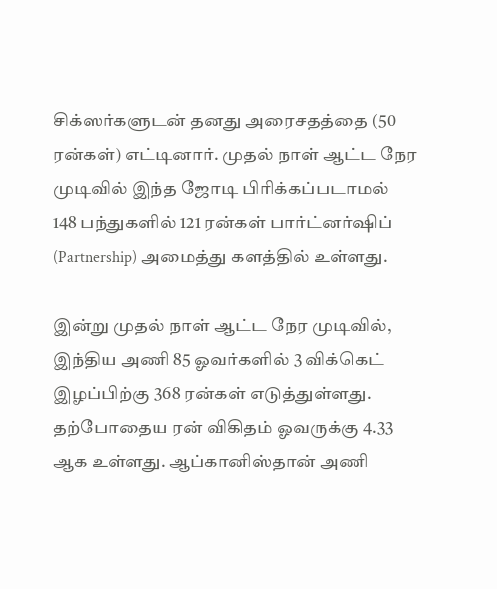சிக்ஸர்களுடன் தனது அரைசதத்தை (50 ரன்கள்) எட்டினார். முதல் நாள் ஆட்ட நேர முடிவில் இந்த ஜோடி பிரிக்கப்படாமல் 148 பந்துகளில் 121 ரன்கள் பார்ட்னர்ஷிப் (Partnership) அமைத்து களத்தில் உள்ளது.

இன்று முதல் நாள் ஆட்ட நேர முடிவில், இந்திய அணி 85 ஓவர்களில் 3 விக்கெட் இழப்பிற்கு 368 ரன்கள் எடுத்துள்ளது. தற்போதைய ரன் விகிதம் ஓவருக்கு 4.33 ஆக உள்ளது. ஆப்கானிஸ்தான் அணி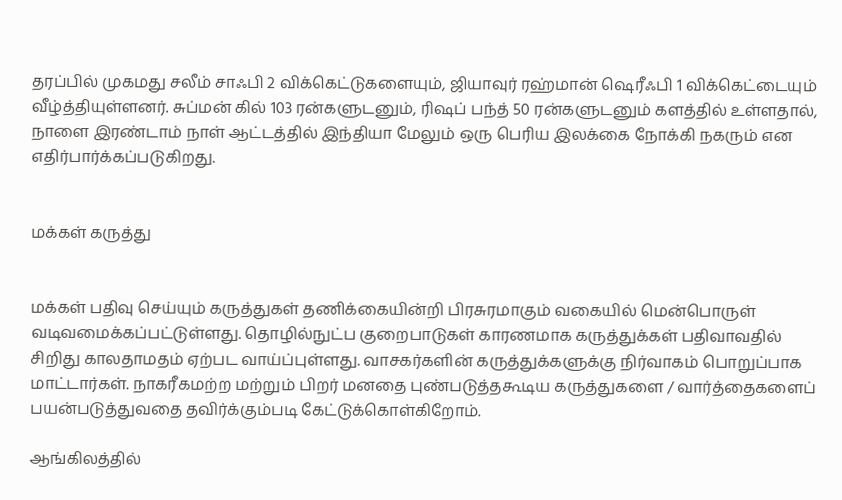தரப்பில் முகமது சலீம் சாஃபி 2 விக்கெட்டுகளையும், ஜியாவுர் ரஹ்மான் ஷெரீஃபி 1 விக்கெட்டையும் வீழ்த்தியுள்ளனர். சுப்மன் கில் 103 ரன்களுடனும், ரிஷப் பந்த் 50 ரன்களுடனும் களத்தில் உள்ளதால், நாளை இரண்டாம் நாள் ஆட்டத்தில் இந்தியா மேலும் ஒரு பெரிய இலக்கை நோக்கி நகரும் என எதிர்பார்க்கப்படுகிறது.


மக்கள் கருத்து


மக்கள் பதிவு செய்யும் கருத்துகள் தணிக்கையின்றி பிரசுரமாகும் வகையில் மென்பொருள் வடிவமைக்கப்பட்டுள்ளது. தொழில்நுட்ப குறைபாடுகள் காரணமாக கருத்துக்கள் பதிவாவதில் சிறிது காலதாமதம் ஏற்பட வாய்ப்புள்ளது. வாசகர்களின் கருத்துக்களுக்கு நிர்வாகம் பொறுப்பாக மாட்டார்கள். நாகரீகமற்ற மற்றும் பிறர் மனதை புண்படுத்தகூடிய கருத்துகளை / வார்த்தைகளைப் பயன்படுத்துவதை தவிர்க்கும்படி கேட்டுக்கொள்கிறோம்.

ஆங்கிலத்தில்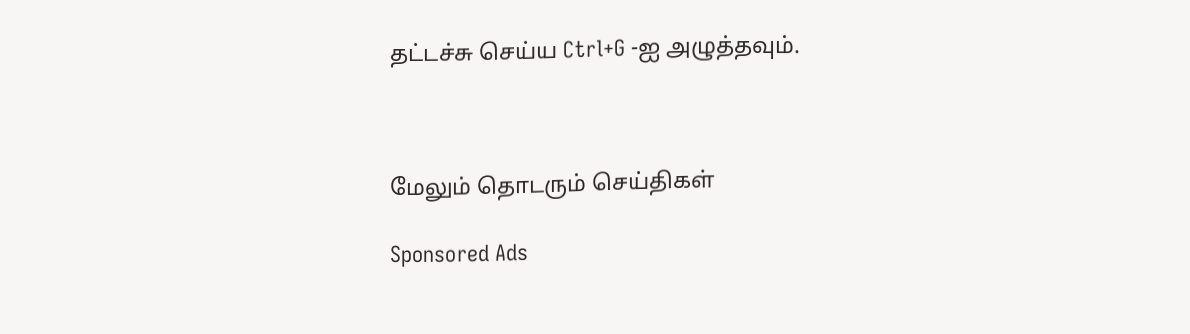தட்டச்சு செய்ய Ctrl+G -ஐ அழுத்தவும்.



மேலும் தொடரும் செய்திகள்

Sponsored Ads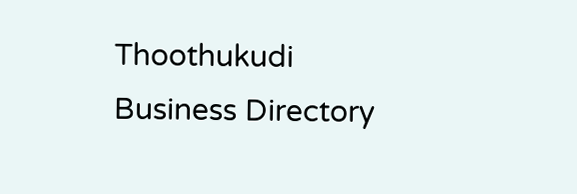Thoothukudi Business Directory